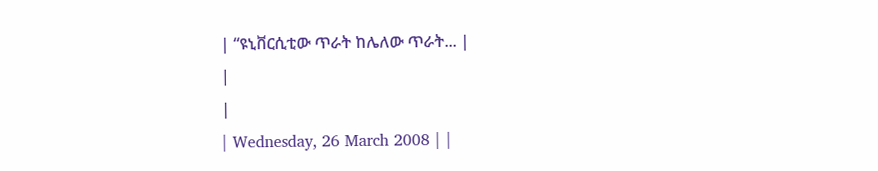| “ዩኒቨርሲቲው ጥራት ከሌለው ጥራት... |
|
|
| Wednesday, 26 March 2008 | |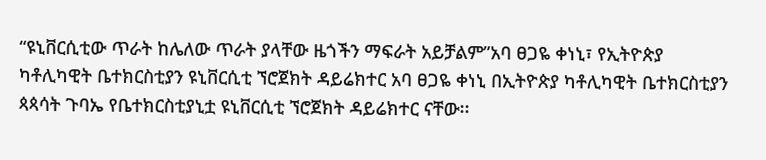“ዩኒቨርሲቲው ጥራት ከሌለው ጥራት ያላቸው ዜጎችን ማፍራት አይቻልም”አባ ፀጋዬ ቀነኒ፣ የኢትዮጵያ ካቶሊካዊት ቤተክርስቲያን ዩኒቨርሲቲ ኘሮጀክት ዳይሬክተር አባ ፀጋዬ ቀነኒ በኢትዮጵያ ካቶሊካዊት ቤተክርስቲያን ጳጳሳት ጉባኤ የቤተክርስቲያኒቷ ዩኒቨርሲቲ ኘሮጀክት ዳይሬክተር ናቸው፡፡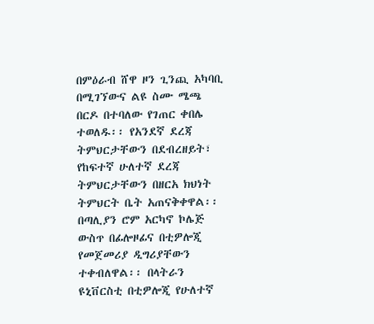በምዕራብ ሸዋ ዞን ጊንጪ አካባቢ በሚገኘውና ልዩ ስሙ ሜጫ በርዶ በተባለው የገጠር ቀበሌ ተወለዱ፡፡ የአንደኛ ደረጃ ትምህርታቸውን በደብረዘይት፣ የከፍተኛ ሁለተኛ ደረጃ ትምህርታቸውን በዘርአ ክህነት ትምህርት ቤት አጠናቅቀዋል፡፡ በጣሊያን ሮም አርካኖ ኮሌጅ ውስጥ በፊሎዞፊና በቲዎሎጂ የመጀመሪያ ዲግሪያቸውን ተቀብለዋል፡፡ በላትራን ዩኒቨርስቲ በቲዎሎጂ የሁለተኛ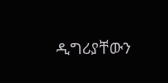ዲግሪያቸውን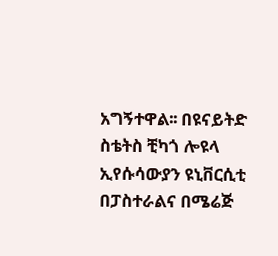አግኝተዋል፡፡ በዩናይትድ ስቴትስ ቺካጎ ሎዩላ ኢየሱሳውያን ዩኒቨርሲቲ በፓስተራልና በሜሬጅ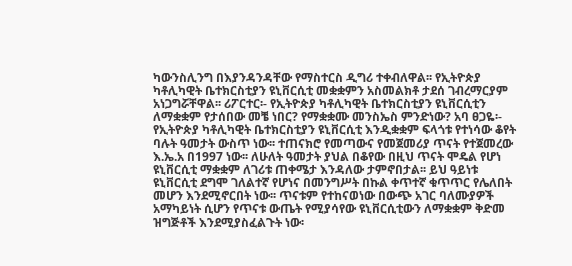ካውንስሊንግ በእያንዳንዳቸው የማስተርስ ዲግሪ ተቀብለዋል፡፡ የኢትዮጵያ ካቶሊካዊት ቤተክርስቲያን ዩኒቨርሲቲ መቋቋምን አስመልክቶ ታደሰ ገብረማርያም አነጋግሯቸዋል፡፡ ሪፖርተር፡- የኢትዮጵያ ካቶሊካዊት ቤተክርስቲያን ዩኒቨርሲቲን ለማቋቋም የታሰበው መቼ ነበር? የማቋቋሙ መንስኤስ ምንድነው? አባ ፀጋዬ፡- የኢትዮጵያ ካቶሊካዊት ቤተክርስቲያን ዩኒቨርሲቲ እንዲቋቋም ፍላጎቱ የተነሳው ቆየት ባሉት ዓመታት ውስጥ ነው፡፡ ተጠናክሮ የመጣውና የመጀመሪያ ጥናት የተጀመረው እ.ኤ.አ በ1997 ነው፡፡ ለሁለት ዓመታት ያህል በቆየው በዚህ ጥናት ሞዴል የሆነ ዩኒቨርሲቲ ማቋቋም ለገሪቱ ጠቀሜታ እንዳለው ታምኖበታል፡፡ ይህ ዓይነቱ ዩኒቨርሲቲ ደግሞ ገለልተኛ የሆነና በመንግሥት በኩል ቀጥተኛ ቁጥጥር የሌለበት መሆን እንደሚኖርበት ነው፡፡ ጥናቱም የተከናወነው በውጭ አገር ባለሙያዎች አማካይነት ሲሆን የጥናቱ ውጤት የሚያሳየው ዩኒቨርሲቲውን ለማቋቋም ቅድመ ዝግጅቶች እንደሚያስፈልጉት ነው፡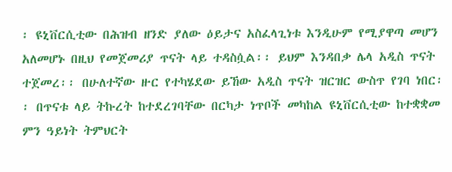፡ ዩኒቨርሲቲው በሕዝብ ዘንድ ያለው ዕይታና አስፈላጊነቱ እንዲሁም የሚያዋጣ መሆን አለመሆኑ በዚህ የመጀመሪያ ጥናት ላይ ተዳስሷል፡፡ ይህም እንዳበቃ ሌላ አዲስ ጥናት ተጀመረ፡፡ በሁለተኛው ዙር የተካሄደው ይኸው አዲስ ጥናት ዝርዝር ውስጥ የገባ ነበር፡፡ በጥናቱ ላይ ትኩረት ከተደረገባቸው በርካታ ነጥቦች መካከል ዩኒቨርሲቲው ከተቋቋመ ምን ዓይነት ትምህርት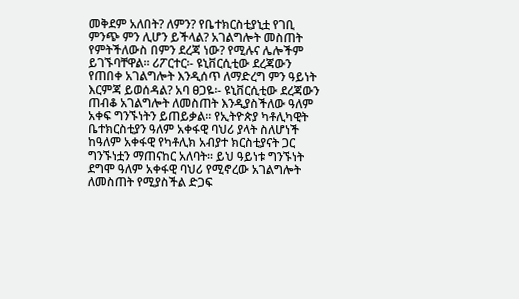መቅደም አለበት? ለምን? የቤተክርስቲያኒቷ የገቢ ምንጭ ምን ሊሆን ይችላል? አገልግሎት መስጠት የምትችለውስ በምን ደረጃ ነው? የሚሉና ሌሎችም ይገኙባቸዋል፡፡ ሪፖርተር፡- ዩኒቨርሲቲው ደረጃውን የጠበቀ አገልግሎት እንዲሰጥ ለማድረግ ምን ዓይነት እርምጃ ይወሰዳል? አባ ፀጋዬ፡- ዩኒቨርሲቲው ደረጃውን ጠብቆ አገልግሎት ለመስጠት እንዲያስችለው ዓለም አቀፍ ግንኙነትን ይጠይቃል፡፡ የኢትዮጵያ ካቶሊካዊት ቤተክርስቲያን ዓለም አቀፋዊ ባህሪ ያላት ስለሆነች ከዓለም አቀፋዊ የካቶሊክ አብያተ ክርስቲያናት ጋር ግንኙነቷን ማጠናከር አለባት፡፡ ይህ ዓይነቱ ግንኙነት ደግሞ ዓለም አቀፋዊ ባህሪ የሚኖረው አገልግሎት ለመስጠት የሚያስችል ድጋፍ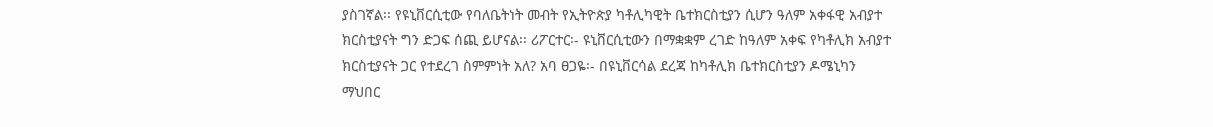ያስገኛል፡፡ የዩኒቨርሲቲው የባለቤትነት መብት የኢትዮጵያ ካቶሊካዊት ቤተክርስቲያን ሲሆን ዓለም አቀፋዊ አብያተ ክርስቲያናት ግን ድጋፍ ሰጪ ይሆናል፡፡ ሪፖርተር፡- ዩኒቨርሲቲውን በማቋቋም ረገድ ከዓለም አቀፍ የካቶሊክ አብያተ ክርስቲያናት ጋር የተደረገ ስምምነት አለ? አባ ፀጋዬ፡- በዩኒቨርሳል ደረጃ ከካቶሊክ ቤተክርስቲያን ዶሜኒካን ማህበር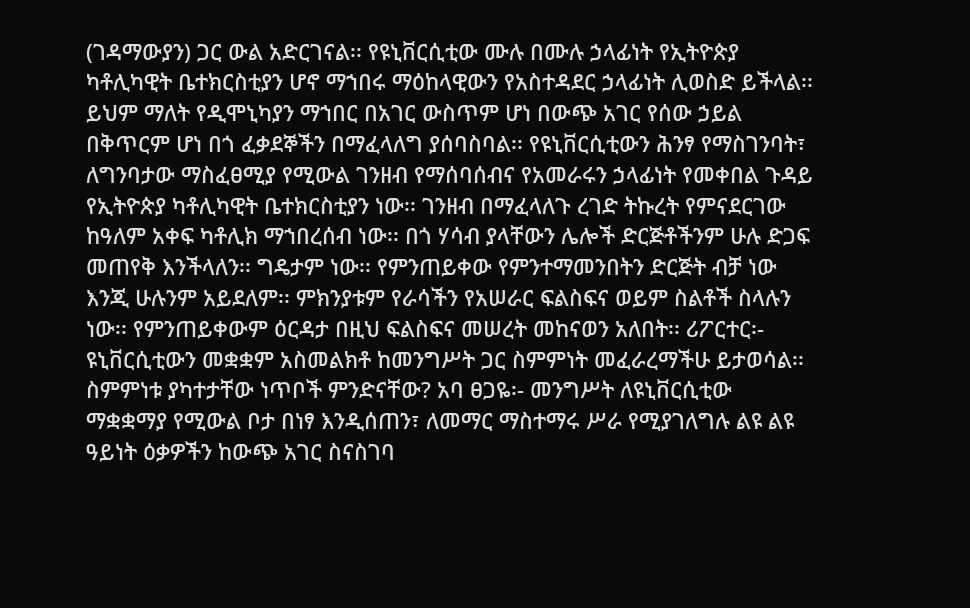(ገዳማውያን) ጋር ውል አድርገናል፡፡ የዩኒቨርሲቲው ሙሉ በሙሉ ኃላፊነት የኢትዮጵያ ካቶሊካዊት ቤተክርስቲያን ሆኖ ማኀበሩ ማዕከላዊውን የአስተዳደር ኃላፊነት ሊወስድ ይችላል፡፡ ይህም ማለት የዲሞኒካያን ማኀበር በአገር ውስጥም ሆነ በውጭ አገር የሰው ኃይል በቅጥርም ሆነ በጎ ፈቃደኞችን በማፈላለግ ያሰባስባል፡፡ የዩኒቨርሲቲውን ሕንፃ የማስገንባት፣ ለግንባታው ማስፈፀሚያ የሚውል ገንዘብ የማሰባሰብና የአመራሩን ኃላፊነት የመቀበል ጉዳይ የኢትዮጵያ ካቶሊካዊት ቤተክርስቲያን ነው፡፡ ገንዘብ በማፈላለጉ ረገድ ትኩረት የምናደርገው ከዓለም አቀፍ ካቶሊክ ማኀበረሰብ ነው፡፡ በጎ ሃሳብ ያላቸውን ሌሎች ድርጅቶችንም ሁሉ ድጋፍ መጠየቅ እንችላለን፡፡ ግዴታም ነው፡፡ የምንጠይቀው የምንተማመንበትን ድርጅት ብቻ ነው እንጂ ሁሉንም አይደለም፡፡ ምክንያቱም የራሳችን የአሠራር ፍልስፍና ወይም ስልቶች ስላሉን ነው፡፡ የምንጠይቀውም ዕርዳታ በዚህ ፍልስፍና መሠረት መከናወን አለበት፡፡ ሪፖርተር፡- ዩኒቨርሲቲውን መቋቋም አስመልክቶ ከመንግሥት ጋር ስምምነት መፈራረማችሁ ይታወሳል፡፡ ስምምነቱ ያካተታቸው ነጥቦች ምንድናቸው? አባ ፀጋዬ፡- መንግሥት ለዩኒቨርሲቲው ማቋቋማያ የሚውል ቦታ በነፃ እንዲሰጠን፣ ለመማር ማስተማሩ ሥራ የሚያገለግሉ ልዩ ልዩ ዓይነት ዕቃዎችን ከውጭ አገር ስናስገባ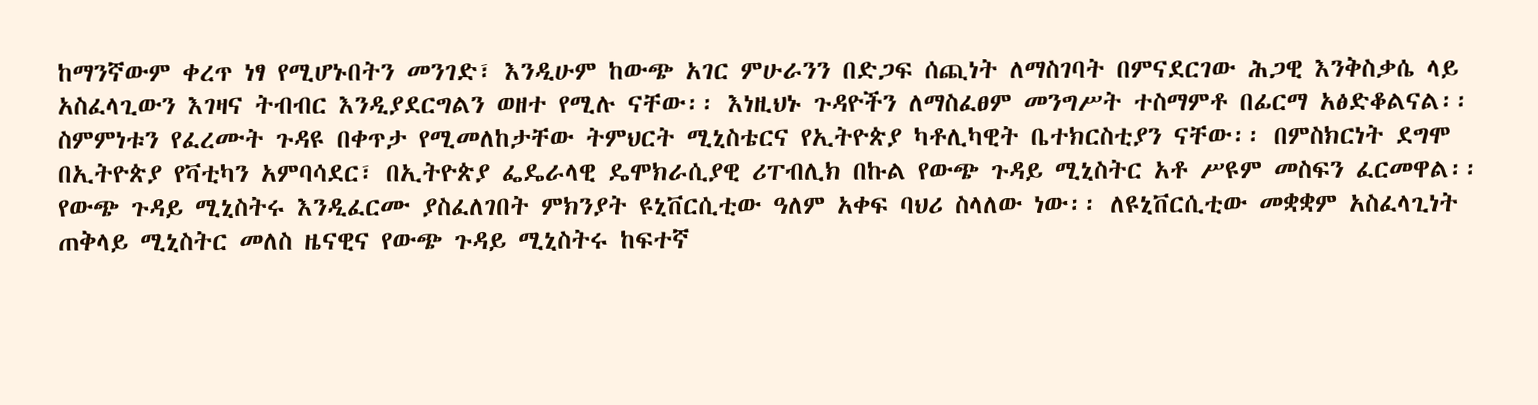ከማንኛውም ቀረጥ ነፃ የሚሆኑበትን መንገድ፣ እንዲሁም ከውጭ አገር ምሁራንን በድጋፍ ሰጪነት ለማስገባት በምናደርገው ሕጋዊ እንቅስቃሴ ላይ አስፈላጊውን እገዛና ትብብር እንዲያደርግልን ወዘተ የሚሉ ናቸው፡፡ እነዚህኑ ጉዳዮችን ለማስፈፀም መንግሥት ተስማምቶ በፊርማ አፅድቆልናል፡፡ ስምምነቱን የፈረሙት ጉዳዩ በቀጥታ የሚመለከታቸው ትምህርት ሚኒስቴርና የኢትዮጵያ ካቶሊካዊት ቤተክርስቲያን ናቸው፡፡ በምስክርነት ደግሞ በኢትዮጵያ የቫቲካን አምባሳደር፣ በኢትዮጵያ ፌዴራላዊ ዴሞክራሲያዊ ሪፐብሊክ በኩል የውጭ ጉዳይ ሚኒስትር አቶ ሥዩም መስፍን ፈርመዋል፡፡ የውጭ ጉዳይ ሚኒስትሩ እንዲፈርሙ ያስፈለገበት ምክንያት ዩኒቨርሲቲው ዓለም አቀፍ ባህሪ ስላለው ነው፡፡ ለዩኒቨርሲቲው መቋቋም አስፈላጊነት ጠቅላይ ሚኒስትር መለስ ዜናዊና የውጭ ጉዳይ ሚኒስትሩ ከፍተኛ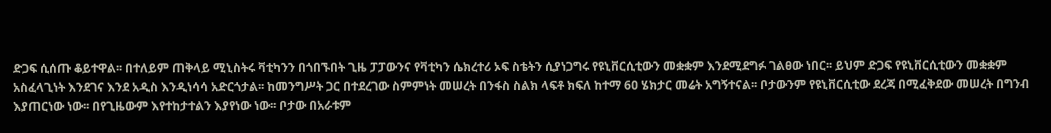ድጋፍ ሲሰጡ ቆይተዋል፡፡ በተለይም ጠቅላይ ሚኒስትሩ ቫቲካንን በጎበኙበት ጊዜ ፓፓውንና የቫቲካን ሴክረተሪ ኦፍ ስቴትን ሲያነጋግሩ የዩኒቨርሲቲውን መቋቋም እንደሚደግፉ ገልፀው ነበር፡፡ ይህም ድጋፍ የዩኒቨርሲቲውን መቋቋም አስፈላጊነት እንደገና እንደ አዲስ እንዲነሳሳ አድርጎታል፡፡ ከመንግሥት ጋር በተደረገው ስምምነት መሠረት በንፋስ ስልክ ላፍቶ ክፍለ ከተማ 6ዐ ሄክታር መሬት አግኝተናል፡፡ ቦታውንም የዩኒቨርሲቲው ደረጃ በሚፈቅደው መሠረት በግንብ እያጠርነው ነው፡፡ በየጊዜውም እየተከታተልን እያየነው ነው፡፡ ቦታው በአራቱም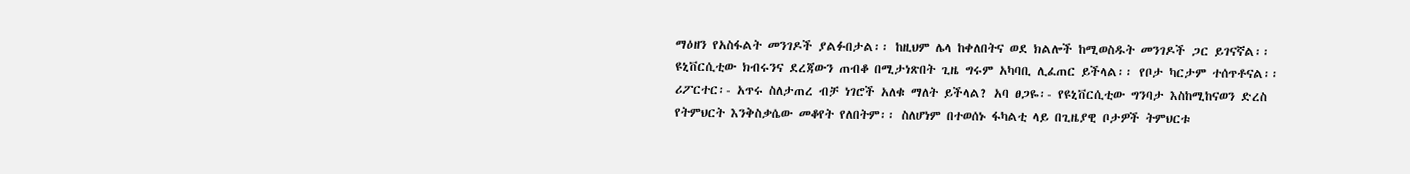ማዕዘን የአስፋልት መንገዶች ያልፉበታል፡፡ ከዚህም ሌላ ከቀለበትና ወደ ክልሎች ከሚወስዱት መንገዶች ጋር ይገናኛል፡፡ ዩኒቨርሲቲው ክብሩንና ደረጃውን ጠብቆ በሚታነጽበት ጊዜ ግሩም አካባቢ ሊፈጠር ይችላል፡፡ የቦታ ካርታም ተሰጥቶናል፡፡ ሪፖርተር፡- አጥሩ ስለታጠረ ብቻ ነገሮች አለቁ ማለት ይችላል? አባ ፀጋዬ፡- የዩኒቨርሲቲው ግንባታ እስከሚከናወን ድረስ የትምህርት እንቅስቃሴው መቆየት የለበትም፡፡ ስለሆነም በተወሰኑ ፋካልቲ ላይ በጊዜያዊ ቦታዎች ትምህርቱ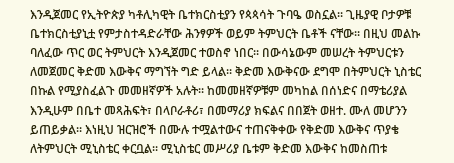እንዲጀመር የኢትዮጵያ ካቶሊካዊት ቤተክርስቲያን የጳጳሳት ጉባዔ ወስኗል፡፡ ጊዜያዊ ቦታዎቹ ቤተክርስቲያኒቷ የምታስተዳድራቸው ሕንፃዎች ወይም ትምህርት ቤቶች ናቸው፡፡ በዚህ መልኩ ባለፈው ጥር ወር ትምህርት እንዲጀመር ተወስኖ ነበር፡፡ በውሳኔውም መሠረት ትምህርቱን ለመጀመር ቅድመ እውቅና ማግኘት ግድ ይላል፡፡ ቅድመ እውቅናው ደግሞ በትምህርት ኒስቴር በኩል የሚያስፈልጉ መመዘኛዎች አሉት፡፡ ከመመዘኛዎቹም መካከል በሰነድና በማቴሪያል እንዲሁም በቤተ መጻሕፍት፣ በላቦራቶሪ፣ በመማሪያ ክፍልና በበጀት ወዘተ. ሙለ መሆንን ይጠይቃል፡፡ እነዚህ ዝርዝሮች በሙሉ ተሟልተውና ተጠናቅቀው የቅድመ እውቅና ጥያቄ ለትምህርት ሚኒስቴር ቀርቧል፡፡ ሚኒስቴር መሥሪያ ቤቱም ቅድመ እውቅና ከመስጠቱ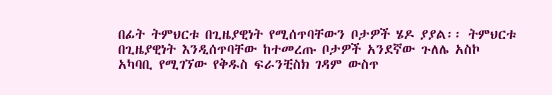በፊት ትምህርቱ በጊዜያዊነት የሚሰጥባቸውን ቦታዎች ሄዶ ያያል፡፡ ትምህርቱ በጊዜያዊነት እንዲሰጥባቸው ከተመረጡ ቦታዎች አንደኛው ጉለሌ አስኮ አካባቢ የሚገኘው የቅዱስ ፍራንቺስክ ገዳም ውስጥ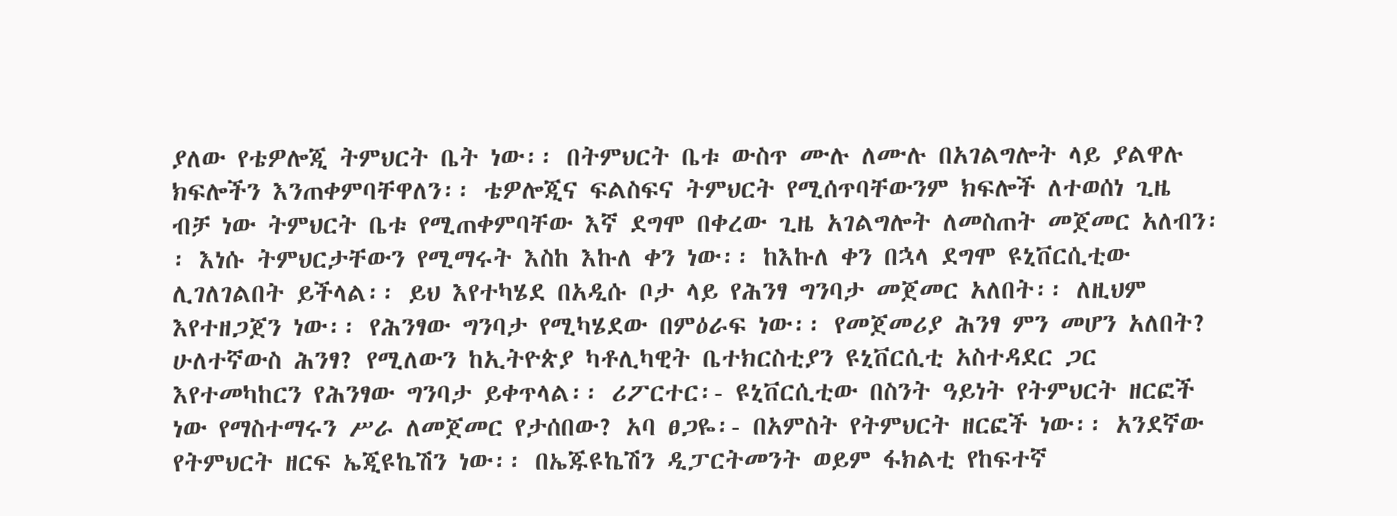ያለው የቴዎሎጂ ትምህርት ቤት ነው፡፡ በትምህርት ቤቱ ውስጥ ሙሉ ለሙሉ በአገልግሎት ላይ ያልዋሉ ክፍሎችን እንጠቀምባቸዋለን፡፡ ቴዎሎጂና ፍልስፍና ትምህርት የሚሰጥባቸውንም ክፍሎች ለተወሰነ ጊዜ ብቻ ነው ትምህርት ቤቱ የሚጠቀምባቸው እኛ ደግሞ በቀረው ጊዜ አገልግሎት ለመስጠት መጀመር አለብን፡፡ እነሱ ትምህርታቸውን የሚማሩት እስከ እኩለ ቀን ነው፡፡ ከእኩለ ቀን በኋላ ደግሞ ዩኒቨርሲቲው ሊገለገልበት ይችላል፡፡ ይህ እየተካሄደ በአዲሱ ቦታ ላይ የሕንፃ ግንባታ መጀመር አለበት፡፡ ለዚህም እየተዘጋጀን ነው፡፡ የሕንፃው ግንባታ የሚካሄደው በምዕራፍ ነው፡፡ የመጀመሪያ ሕንፃ ምን መሆን አለበት? ሁለተኛውስ ሕንፃ? የሚለውን ከኢትዮጵያ ካቶሊካዊት ቤተክርስቲያን ዩኒቨርሲቲ አስተዳደር ጋር እየተመካከርን የሕንፃው ግንባታ ይቀጥላል፡፡ ሪፖርተር፡- ዩኒቨርሲቲው በስንት ዓይነት የትምህርት ዘርፎች ነው የማስተማሩን ሥራ ለመጀመር የታሰበው? አባ ፀጋዬ፡- በአምስት የትምህርት ዘርፎች ነው፡፡ አንደኛው የትምህርት ዘርፍ ኤጂዩኬሽን ነው፡፡ በኤጁዩኬሽን ዲፓርትመንት ወይም ፋክልቲ የከፍተኛ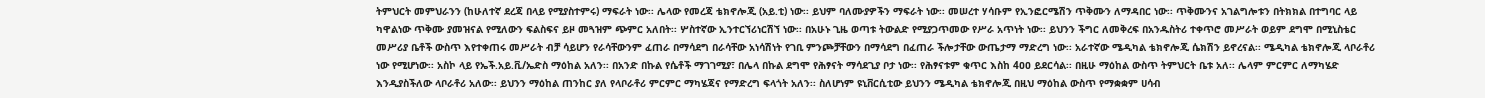ትምህርት መምህራንን (ከሁለተኛ ደረጃ በላይ የሚያስተምሩ) ማፍራት ነው፡፡ ሌላው የመረጃ ቴክኖሎጂ (አይ.ቲ) ነው፡፡ ይህም ባለሙያዎችን ማፍራት ነው፡፡ መሠረተ ሃሳቡም የኢንፎርሜሽን ጥቅሙን ለማዳበር ነው፡፡ ጥቅሙንና አገልግሎቱን በትክክል በተግባር ላይ ካዋልነው ጥቅሙ ያመዝናል የሚለውን ፍልስፍና ይዞ መጓዝም ጭምር አለበት፡፡ ሦስተኛው ኢንተርኘሪነርሽኘ ነው፡፡ በአሁኑ ጊዜ ወጣቱ ትውልድ የሚያጋጥመው የሥራ አጥነት ነው፡፡ ይህንን ችግር ለመቅረፍ በአንዱስትሪ ተቀጥሮ መሥራት ወይም ደግሞ በሚኒስቴር መሥሪያ ቤቶች ውስጥ እየተቀጠሩ መሥራት ብቻ ሳይሆን የራሳቸውንም ፈጠራ በማሳደግ በራሳቸው አነሳሽነት የገቢ ምንጮቻቸውን በማሳደግ በፈጠራ ችሎታቸው ውጤታማ ማድረግ ነው፡፡ አራተኛው ሜዲካል ቴክኖሎጂ ሴክሽን ይኖረናል፡፡ ሜዲካል ቴክኖሎጂ ላቦራቶሪ ነው የሚሆነው፡፡ አስኮ ላይ የኤች.አይ.ቪ/ኤድስ ማዕከል አለን፡፡ በአንድ በኩል የሴቶች ማገገሚያ፣ በሌላ በኩል ደግሞ የሕፃናት ማሳደጊያ ቦታ ነው፡፡ የሕፃናቱም ቁጥር እስከ 4ዐዐ ይደርሳል፡፡ በዚሁ ማዕከል ውስጥ ትምህርት ቤቱ አለ፡፡ ሌላም ምርምር ለማካሄድ እንዲያስችለው ላቦራቶሪ አለው፡፡ ይህንን ማዕከል ጠንከር ያለ የላቦራቶሪ ምርምር ማካሄጃና የማድረግ ፍላጎት አለን፡፡ ስለሆነም ዩኒቨርሲቲው ይህንን ሜዲካል ቴክኖሎጂ በዚህ ማዕከል ውስጥ የማቋቋም ሀሳብ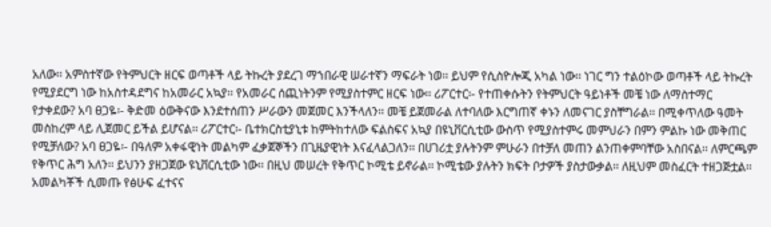አለው፡፡ አምስተኛው የትምህርት ዘርፍ ወጣቶች ላይ ትኩረት ያደረገ ማኀበራዊ ሠራተኛን ማፍራት ነወ፡፡ ይህም የሲስዮሎጂ አካል ነው፡፡ ነገር ግን ተልዕኮው ወጣቶች ላይ ትኩረት የሚያደርግ ነው ከአስተዳደግና ከአመራር አኳያ፡፡ የአመራር ሰጪነትንም የሚያስተምር ዘርፍ ነው፡፡ ሪፖርተር፡- የተጠቀሱትን የትምህርት ዓይነቶች መቼ ነው ለማስተማር የታቀደው? አባ ፀጋዬ፡- ቅድመ ዕውቅናው እንደተሰጠን ሥራውን መጀመር እንችላለን፡፡ መቼ ይጀመራል ለተባለው እርግጠኛ ቀኑን ለመናገር ያስቸግራል፡፡ በሚቀጥለው ዓመት መስከረም ላይ ሊጀመር ይችል ይሆናል፡፡ ሪፖርተር፡- ቤተክርስቲያኒቱ ከምትከተለው ፍልስፍና አኳያ በዩኒቨርሲቲው ውስጥ የሚያስተምሩ መምህራን በምን ምልኩ ነው መቅጠር የሚቻለው? አባ ፀጋዬ፡- በዓለም አቀፋዊነት መልካም ፈቃጀኞችን በጊዜያዊነት እናፈላልጋለን፡፡ በሀገሪቷ ያሉትንም ምሁራን በተቻለ መጠን ልንጠቀምባቸው አስበናል፡፡ ለምርጫም የቅጥር ሕግ አለን፡፡ ይህንን ያዘጋጀው ዩኒቨርሲቲው ነው፡፡ በዚህ መሠረት የቅጥር ኮሚቴ ይኖራል፡፡ ኮሚቴው ያሉትን ክፍት ቦታዎች ያስታውቃል፡፡ ለዚህም መስፈርት ተዘጋጅቷል፡፡ አመልካቾች ሲመጡ የፅሁፍ ፈተናና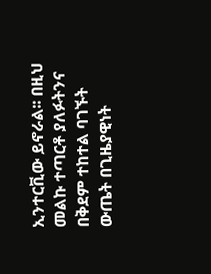ኢንተርቪው ይኖራል፡፡ በዚህ መልኩ ተጣርቶ ያለፉትንና በቅደም ተከተል ባገኙት ውጤት በጊዜያዊነት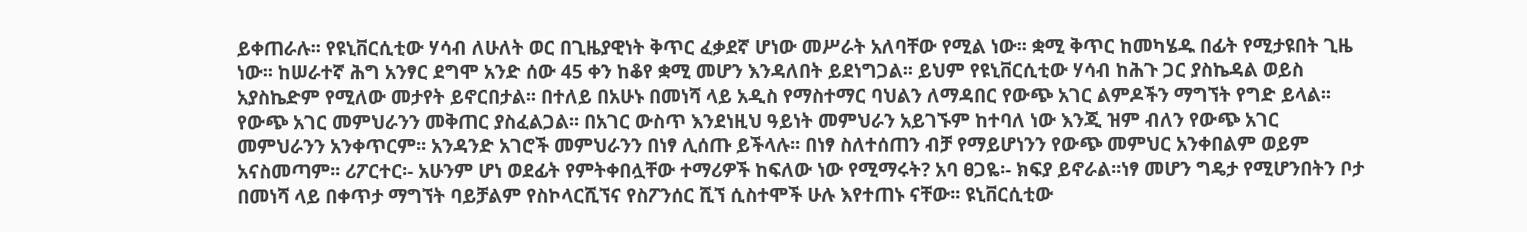ይቀጠራሉ፡፡ የዩኒቨርሲቲው ሃሳብ ለሁለት ወር በጊዜያዊነት ቅጥር ፈቃደኛ ሆነው መሥራት አለባቸው የሚል ነው፡፡ ቋሚ ቅጥር ከመካሄዱ በፊት የሚታዩበት ጊዜ ነው፡፡ ከሠራተኛ ሕግ አንፃር ደግሞ አንድ ሰው 45 ቀን ከቆየ ቋሚ መሆን እንዳለበት ይደነግጋል፡፡ ይህም የዩኒቨርሲቲው ሃሳብ ከሕጉ ጋር ያስኬዳል ወይስ አያስኬድም የሚለው መታየት ይኖርበታል፡፡ በተለይ በአሁኑ በመነሻ ላይ አዲስ የማስተማር ባህልን ለማዳበር የውጭ አገር ልምዶችን ማግኘት የግድ ይላል፡፡ የውጭ አገር መምህራንን መቅጠር ያስፈልጋል፡፡ በአገር ውስጥ እንደነዚህ ዓይነት መምህራን አይገኙም ከተባለ ነው እንጂ ዝም ብለን የውጭ አገር መምህራንን አንቀጥርም፡፡ አንዳንድ አገሮች መምህራንን በነፃ ሊሰጡ ይችላሉ፡፡ በነፃ ስለተሰጠን ብቻ የማይሆነንን የውጭ መምህር አንቀበልም ወይም አናስመጣም፡፡ ሪፖርተር፡- አሁንም ሆነ ወደፊት የምትቀበሏቸው ተማሪዎች ከፍለው ነው የሚማሩት? አባ ፀጋዬ፡- ክፍያ ይኖራል፡፡ነፃ መሆን ግዴታ የሚሆንበትን ቦታ በመነሻ ላይ በቀጥታ ማግኘት ባይቻልም የስኮላርሺኘና የስፖንሰር ሺኘ ሲስተሞች ሁሉ እየተጠኑ ናቸው፡፡ ዩኒቨርሲቲው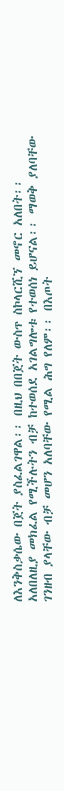ለእንቅስቃሴው በጀት ያስፈልገዋል፡፡ በዚህ በበጀት ውስጥ ስኮላርሺኘ መኖር አለበት፡፡ አለበለዚያ መክፈል የሚችሉትን ብቻ ከተወሰደ አገልግሎቱ የተወሰነ ይሆናል፡፡ ማወቅ ያለባቸው ገንዘብ ያላቸው ብቻ መሆን አለባቸው የሚል ሕግ የለም፡፡ በእጦት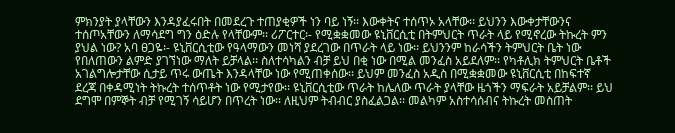ምክንያት ያላቸውን እንዳያፈሩበት በመደረጉ ተጠያቂዎች ነን ባይ ነኝ፡፡ እውቀትና ተሰጥኦ አላቸው፡፡ ይህንን እውቀታቸውንና ተሰጦአቸውን ለማሳደግ ግን ዕድሉ የላቸውም፡፡ ሪፖርተር፡- የሚቋቋመው ዩኒቨርሲቲ በትምህርት ጥራት ላይ የሚኖረው ትኩረት ምን ያህል ነው? አባ ፀጋዬ፡- ዩኒቨርሲቲው የዓላማውን መነሻ ያደረገው በጥራት ላይ ነው፡፡ ይህንንም ከራሳችን ትምህርት ቤት ነው የበለጠውን ልምድ ያገኘነው ማለት ይቻላል፡፡ ስለተሳካልን ብቻ ይህ በቂ ነው በሚል መንፈስ አይደለም፡፡ የካቶሊክ ትምህርት ቤቶች አገልግሎታቸው ሲታይ ጥሩ ውጤት እንዳላቸው ነው የሚጠቀሰው፡፡ ይህም መንፈስ አዲስ በሚቋቋመው ዩኒቨርሲቲ በከፍተኛ ደረጃ በቀዳሚነት ትኩረት ተሰጥቶት ነው የሚታየው፡፡ ዩኒቨርሲቲው ጥራት ከሌለው ጥራት ያላቸው ዜጎችን ማፍራት አይቻልም፡፡ ይህ ደግሞ በምኞት ብቻ የሚገኝ ሳይሆን በጥረት ነው፡፡ ለዚህም ትብብር ያስፈልጋል፡፡ መልካም አስተሳሰብና ትኩረት መስጠት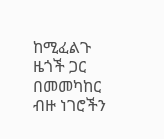ከሚፈልጉ ዜጎች ጋር በመመካከር ብዙ ነገሮችን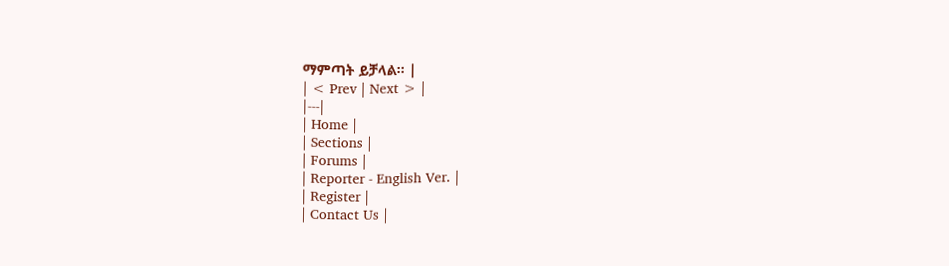ማምጣት ይቻላል፡፡ |
| < Prev | Next > |
|---|
| Home |
| Sections |
| Forums |
| Reporter - English Ver. |
| Register |
| Contact Us |